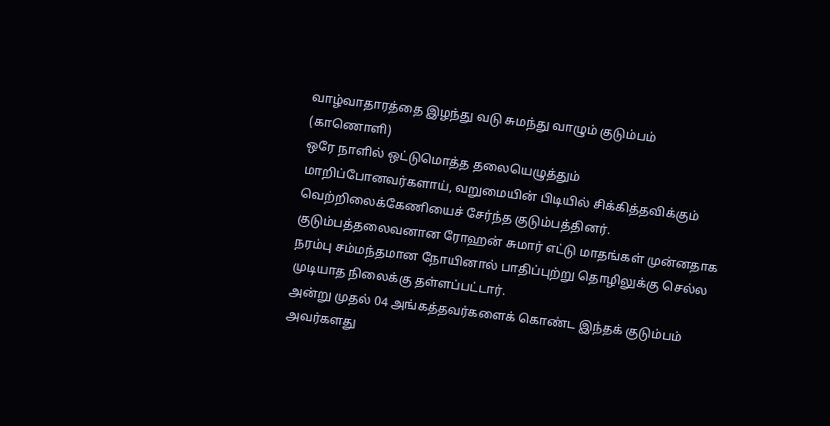வாழ்வாதாரத்தை இழந்து வடு சுமந்து வாழும் குடும்பம் (காணொளி)
ஒரே நாளில் ஒட்டுமொத்த தலையெழுத்தும் மாறிப்போனவர்களாய், வறுமையின் பிடியில் சிக்கித்தவிக்கும் வெற்றிலைக்கேணியைச் சேர்ந்த குடும்பத்தினர்.
குடும்பத்தலைவனான ரோஹன் சுமார் எட்டு மாதங்கள் முன்னதாக நரம்பு சம்மந்தமான நோயினால் பாதிப்புற்று தொழிலுக்கு செல்ல முடியாத நிலைக்கு தள்ளப்பட்டார்.
அன்று முதல் 04 அங்கத்தவர்களைக் கொண்ட இந்தக் குடும்பம் அவர்களது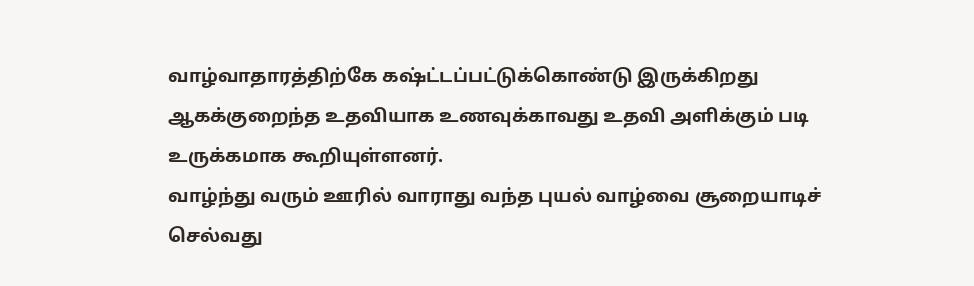வாழ்வாதாரத்திற்கே கஷ்ட்டப்பட்டுக்கொண்டு இருக்கிறது
ஆகக்குறைந்த உதவியாக உணவுக்காவது உதவி அளிக்கும் படி உருக்கமாக கூறியுள்ளனர்.
வாழ்ந்து வரும் ஊரில் வாராது வந்த புயல் வாழ்வை சூறையாடிச் செல்வது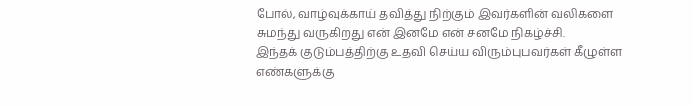போல், வாழ்வுக்காய் தவித்து நிற்கும் இவர்களின் வலிகளை சுமந்து வருகிறது என் இனமே என் சனமே நிகழ்ச்சி.
இந்தக் குடும்பத்திற்கு உதவி செய்ய விரும்புபவர்கள் கீழுள்ள எண்களுக்கு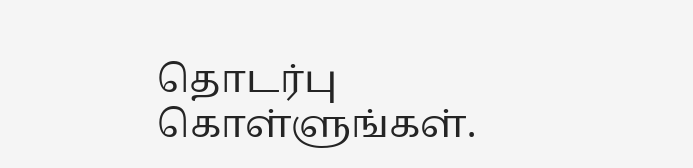தொடர்பு கொள்ளுங்கள்.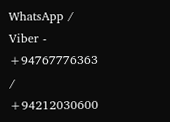WhatsApp / Viber - +94767776363 / +94212030600